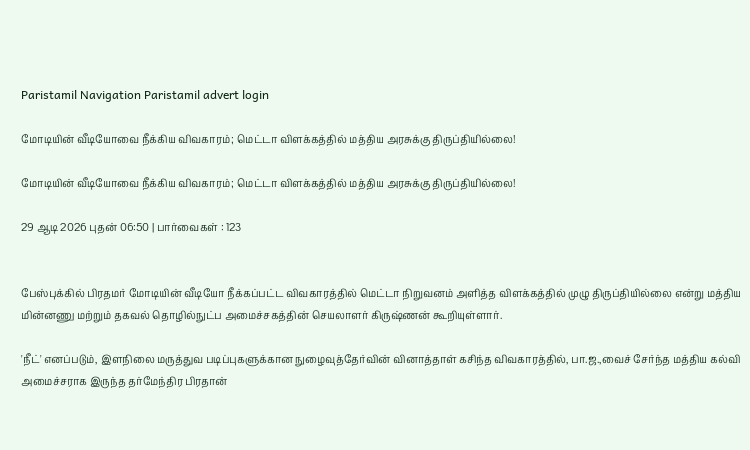Paristamil Navigation Paristamil advert login

மோடியின் வீடியோவை நீக்கிய விவகாரம்; மெட்டா விளக்கத்தில் மத்திய அரசுக்கு திருப்தியில்லை!

மோடியின் வீடியோவை நீக்கிய விவகாரம்; மெட்டா விளக்கத்தில் மத்திய அரசுக்கு திருப்தியில்லை!

29 ஆடி 2026 புதன் 06:50 | பார்வைகள் : 123


பேஸ்புக்கில் பிரதமர் மோடியின் வீடியோ நீக்கப்பட்ட விவகாரத்தில் மெட்டா நிறுவனம் அளித்த விளக்கத்தில் முழு திருப்தியில்லை என்று மத்திய மின்னணு மற்றும் தகவல் தொழில்நுட்ப அமைச்சகத்தின் செயலாளர் கிருஷ்ணன் கூறியுள்ளார்.

'நீட்' எனப்படும், இளநிலை மருத்துவ படிப்புகளுக்கான நுழைவுத்தேர்வின் வினாத்தாள் கசிந்த விவகாரத்தில், பா.ஜ.,வைச் சேர்ந்த மத்திய கல்வி அமைச்சராக இருந்த தர்மேந்திர பிரதான்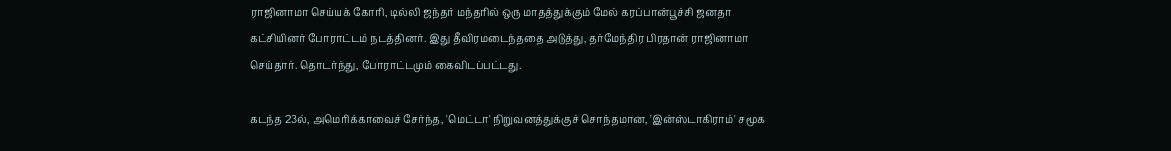ராஜினாமா செய்யக் கோரி, டில்லி ஜந்தர் மந்தரில் ஒரு மாதத்துக்கும் மேல் கரப்பான்பூச்சி ஜனதா கட்சியினர் போராட்டம் நடத்தினர். இது தீவிரமடைந்ததை அடுத்து, தர்மேந்திர பிரதான் ராஜினாமா செய்தார். தொடர்ந்து, போராட்டமும் கைவிடப்பட்டது.

கடந்த 23ல், அமெரிக்காவைச் சேர்ந்த, 'மெட்டா' நிறுவனத்துக்குச் சொந்தமான, 'இன்ஸ்டாகிராம்' சமூக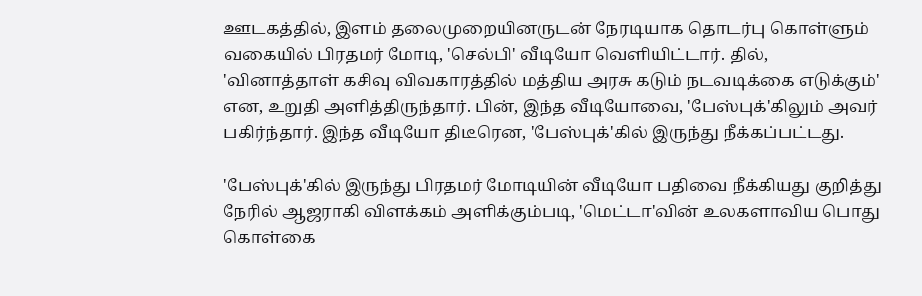ஊடகத்தில், இளம் தலைமுறையினருடன் நேரடியாக தொடர்பு கொள்ளும் வகையில் பிரதமர் மோடி, 'செல்பி' வீடியோ வெளியிட்டார். தில், 'வினாத்தாள் கசிவு விவகாரத்தில் மத்திய அரசு கடும் நடவடிக்கை எடுக்கும்' என, உறுதி அளித்திருந்தார். பின், இந்த வீடியோவை, 'பேஸ்புக்'கிலும் அவர் பகிர்ந்தார். இந்த வீடியோ திடீரென, 'பேஸ்புக்'கில் இருந்து நீக்கப்பட்டது.

'பேஸ்புக்'கில் இருந்து பிரதமர் மோடியின் வீடியோ பதிவை நீக்கியது குறித்து நேரில் ஆஜராகி விளக்கம் அளிக்கும்படி, 'மெட்டா'வின் உலகளாவிய பொது கொள்கை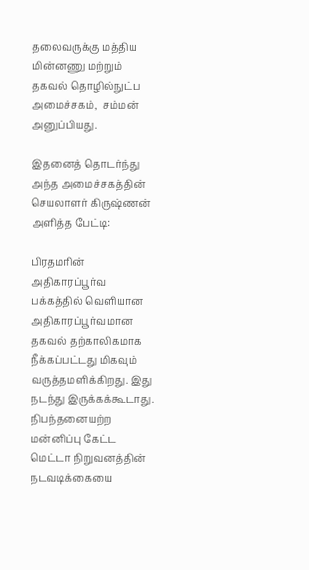தலைவருக்கு மத்திய மின்னணு மற்றும் தகவல் தொழில்நுட்ப அமைச்சகம்,  சம்மன் அனுப்பியது.

இதனைத் தொடர்ந்து அந்த அமைச்சகத்தின் செயலாளர் கிருஷ்ணன் அளித்த பேட்டி:

பிரதமரின் அதிகாரப்பூர்வ பக்கத்தில் வெளியான அதிகாரப்பூர்வமான தகவல் தற்காலிகமாக நீக்கப்பட்டது மிகவும் வருத்தமளிக்கிறது. இது நடந்து இருக்கக்கூடாது.  நிபந்தனையற்ற மன்னிப்பு கேட்ட மெட்டா நிறுவனத்தின் நடவடிக்கையை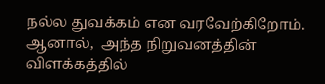நல்ல துவக்கம் என வரவேற்கிறோம். ஆனால்,  அந்த நிறுவனத்தின் விளக்கத்தில்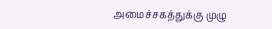அமைச்சகத்துக்கு முழு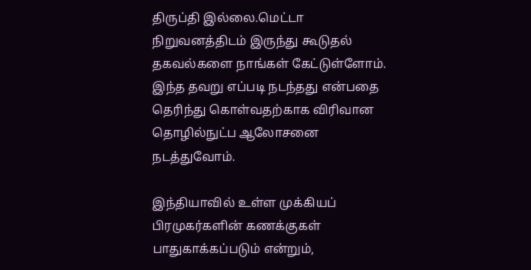திருப்தி இல்லை.மெட்டா நிறுவனத்திடம் இருந்து கூடுதல் தகவல்களை நாங்கள் கேட்டுள்ளோம்.  இந்த தவறு எப்படி நடந்தது என்பதை தெரிந்து கொள்வதற்காக விரிவான தொழில்நுட்ப ஆலோசனை நடத்துவோம்.

இந்தியாவில் உள்ள முக்கியப் பிரமுகர்களின் கணக்குகள் பாதுகாக்கப்படும் என்றும்,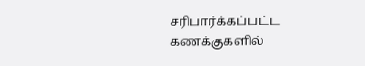சரிபார்க்கப்பட்ட கணக்குகளில்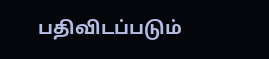பதிவிடப்படும்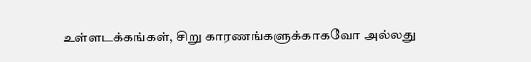உள்ளடக்கங்கள், சிறு காரணங்களுக்காகவோ அல்லது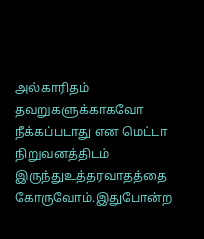அல்காரிதம் தவறுகளுக்காகவோ நீக்கப்படாது என மெட்டா நிறுவனத்திடம் இருந்துஉத்தரவாதத்தை  கோருவோம்.இதுபோன்ற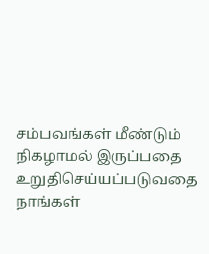சம்பவங்கள் மீண்டும் நிகழாமல் இருப்பதை உறுதிசெய்யப்படுவதை நாங்கள்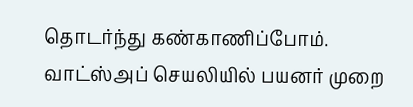தொடர்ந்து கண்காணிப்போம். வாட்ஸ்அப் செயலியில் பயனர் முறை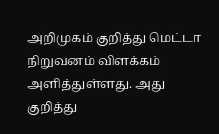அறிமுகம் குறித்து மெட்டா நிறுவனம் விளக்கம் அளித்துள்ளது. அது  குறித்து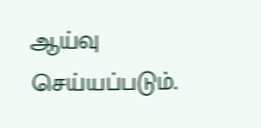ஆய்வு செய்யப்படும்.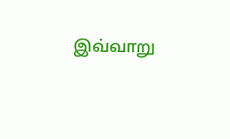இவ்வாறு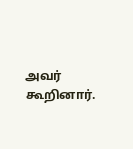அவர் கூறினார்.